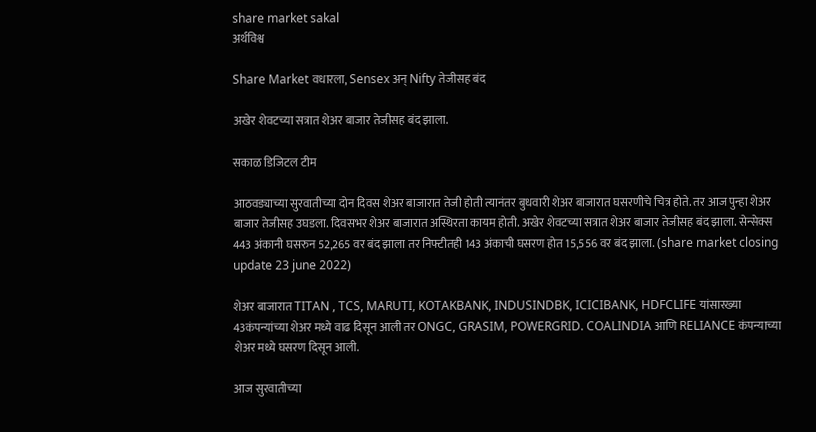share market sakal
अर्थविश्व

Share Market वधारला, Sensex अन् Nifty तेजीसह बंद

अखेर शेवटच्या सत्रात शेअर बाजार तेजीसह बंद झाला.

सकाळ डिजिटल टीम

आठवड्याच्या सुरवातीच्या दोन दिवस शेअर बाजारात तेजी होती त्यानंतर बुधवारी शेअर बाजारात घसरणीचे चित्र होते. तर आज पुन्हा शेअर बाजार तेजीसह उघडला. दिवसभर शेअर बाजारात अस्थिरता कायम होती. अखेर शेवटच्या सत्रात शेअर बाजार तेजीसह बंद झाला. सेन्सेक्स 443 अंकानी घसरुन 52,265 वर बंद झाला तर निफ्टीतही 143 अंकाची घसरण होत 15,556 वर बंद झाला. (share market closing update 23 june 2022)

शेअर बाजारात TITAN , TCS, MARUTI, KOTAKBANK, INDUSINDBK, ICICIBANK, HDFCLIFE यांसारख्या 43कंपन्यांच्या शेअर मध्ये वाढ दिसून आली तर ONGC, GRASIM, POWERGRID. COALINDIA आणि RELIANCE कंपन्याच्या शेअर मध्ये घसरण दिसून आली.

आज सुरवातीच्या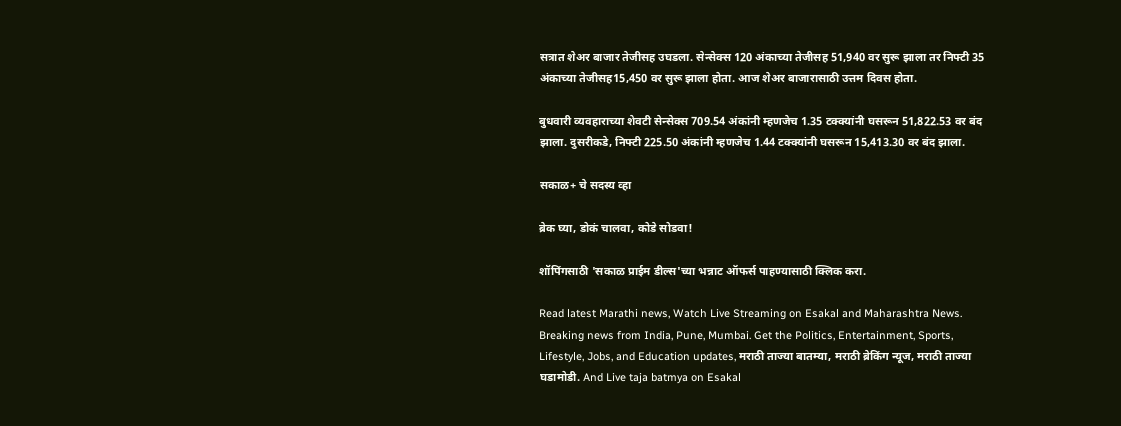सत्रात शेअर बाजार तेजीसह उघडला. सेन्सेक्स 120 अंकाच्या तेजीसह 51,940 वर सुरू झाला तर निफ्टी 35 अंकाच्या तेजीसह15,450 वर सुरू झाला होता. आज शेअर बाजारासाठी उत्तम दिवस होता.

बुधवारी व्यवहाराच्या शेवटी सेन्सेक्स 709.54 अंकांनी म्हणजेच 1.35 टक्क्यांनी घसरून 51,822.53 वर बंद झाला. दुसरीकडे, निफ्टी 225.50 अंकांनी म्हणजेच 1.44 टक्क्यांनी घसरून 15,413.30 वर बंद झाला.

सकाळ+ चे सदस्य व्हा

ब्रेक घ्या, डोकं चालवा, कोडे सोडवा!

शॉपिंगसाठी 'सकाळ प्राईम डील्स'च्या भन्नाट ऑफर्स पाहण्यासाठी क्लिक करा.

Read latest Marathi news, Watch Live Streaming on Esakal and Maharashtra News. Breaking news from India, Pune, Mumbai. Get the Politics, Entertainment, Sports, Lifestyle, Jobs, and Education updates, मराठी ताज्या बातम्या, मराठी ब्रेकिंग न्यूज, मराठी ताज्या घडामोडी. And Live taja batmya on Esakal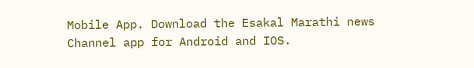Mobile App. Download the Esakal Marathi news Channel app for Android and IOS.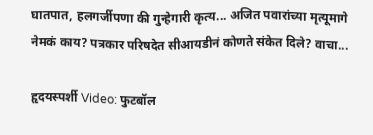घातपात, हलगर्जीपणा की गुन्हेगारी कृत्य... अजित पवारांच्या मृत्यूमागे नेमकं काय? पत्रकार परिषदेत सीआयडीनं कोणते संकेत दिले? वाचा...

हृदयस्पर्शी Video: फुटबॉल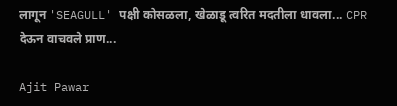लागून 'SEAGULL' पक्षी कोसळला, खेळाडू त्वरित मदतीला धावला... CPR देऊन वाचवले प्राण...

Ajit Pawar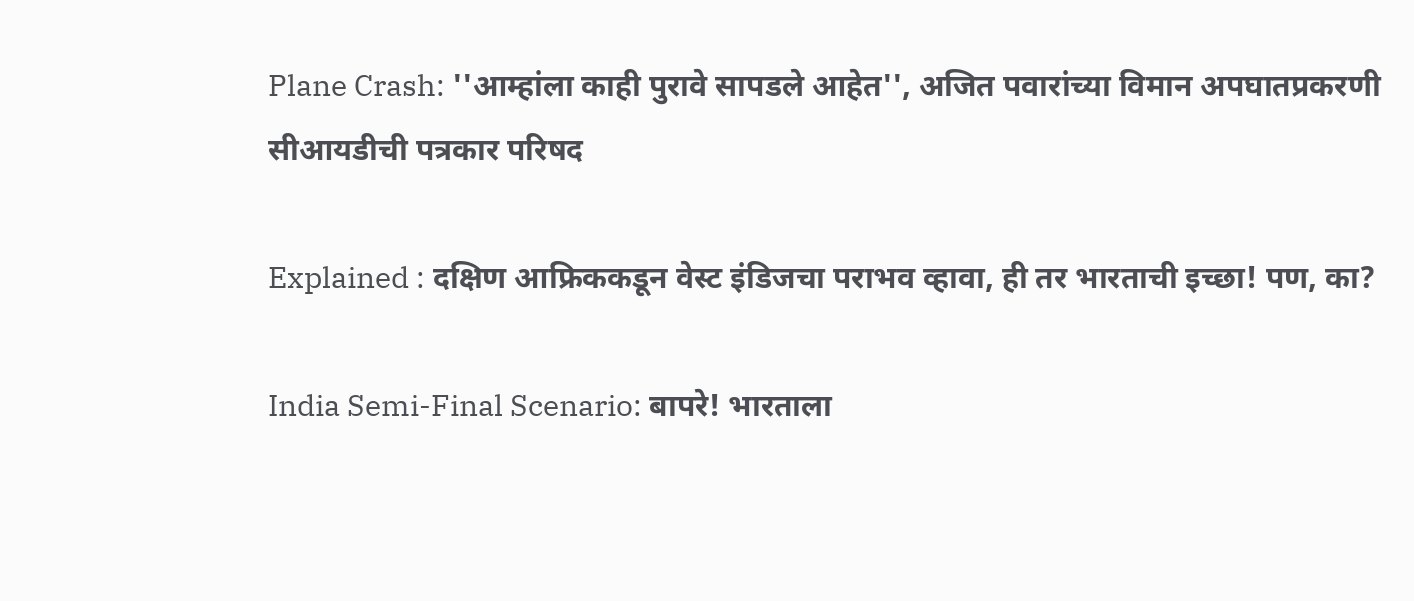Plane Crash: ''आम्हांला काही पुरावे सापडले आहेत'', अजित पवारांच्या विमान अपघातप्रकरणी सीआयडीची पत्रकार परिषद

Explained : दक्षिण आफ्रिककडून वेस्ट इंडिजचा पराभव व्हावा, ही तर भारताची इच्छा! पण, का?

India Semi-Final Scenario: बापरे! भारताला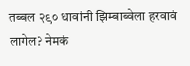तब्बल २९० धावांनी झिम्बाब्वेला हरवावं लागेल? नेमकं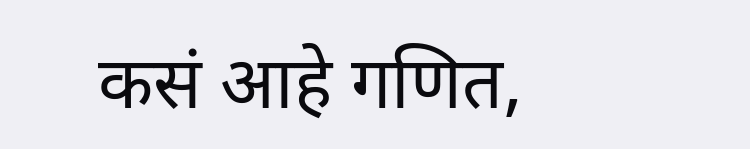कसं आहे गणित,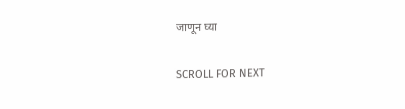जाणून घ्या

SCROLL FOR NEXT